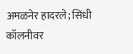अमळनेर हादरले; सिंधी कॉलनीवर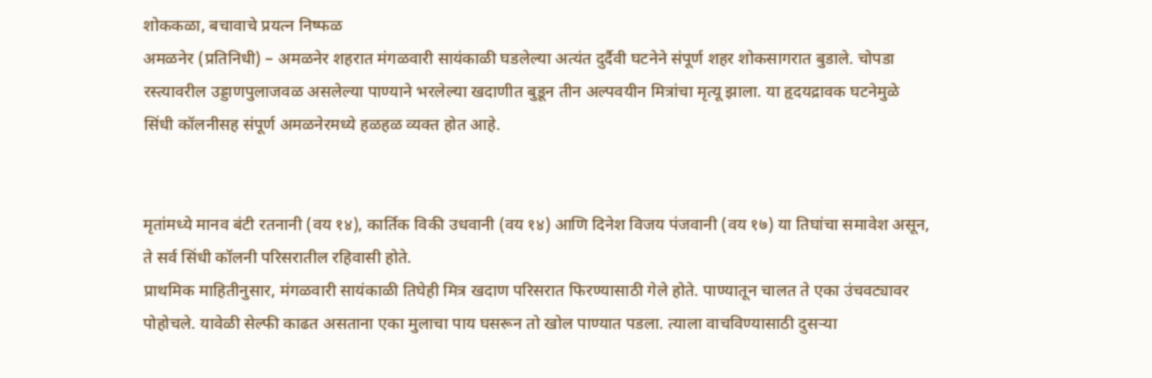शोककळा, बचावाचे प्रयत्न निष्फळ
अमळनेर (प्रतिनिधी) – अमळनेर शहरात मंगळवारी सायंकाळी घडलेल्या अत्यंत दुर्दैवी घटनेने संपूर्ण शहर शोकसागरात बुडाले. चोपडा रस्त्यावरील उड्डाणपुलाजवळ असलेल्या पाण्याने भरलेल्या खदाणीत बुडून तीन अल्पवयीन मित्रांचा मृत्यू झाला. या हृदयद्रावक घटनेमुळे सिंधी कॉलनीसह संपूर्ण अमळनेरमध्ये हळहळ व्यक्त होत आहे.


मृतांमध्ये मानव बंटी रतनानी (वय १४), कार्तिक विकी उधवानी (वय १४) आणि दिनेश विजय पंजवानी (वय १७) या तिघांचा समावेश असून, ते सर्व सिंधी कॉलनी परिसरातील रहिवासी होते.
प्राथमिक माहितीनुसार, मंगळवारी सायंकाळी तिघेही मित्र खदाण परिसरात फिरण्यासाठी गेले होते. पाण्यातून चालत ते एका उंचवट्यावर पोहोचले. यावेळी सेल्फी काढत असताना एका मुलाचा पाय घसरून तो खोल पाण्यात पडला. त्याला वाचविण्यासाठी दुसऱ्या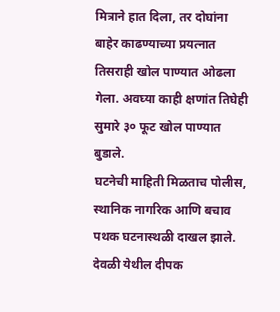मित्राने हात दिला, तर दोघांना बाहेर काढण्याच्या प्रयत्नात तिसराही खोल पाण्यात ओढला गेला. अवघ्या काही क्षणांत तिघेही सुमारे ३० फूट खोल पाण्यात बुडाले.
घटनेची माहिती मिळताच पोलीस, स्थानिक नागरिक आणि बचाव पथक घटनास्थळी दाखल झाले. देवळी येथील दीपक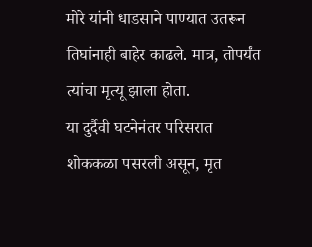मोरे यांनी धाडसाने पाण्यात उतरून तिघांनाही बाहेर काढले. मात्र, तोपर्यंत त्यांचा मृत्यू झाला होता.
या दुर्दैवी घटनेनंतर परिसरात शोककळा पसरली असून, मृत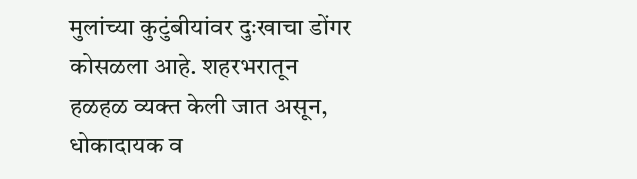मुलांच्या कुटुंबीयांवर दुःखाचा डोंगर कोसळला आहे. शहरभरातून हळहळ व्यक्त केली जात असून, धोकादायक व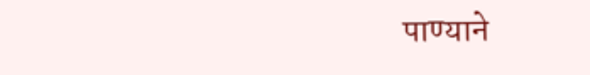पाण्याने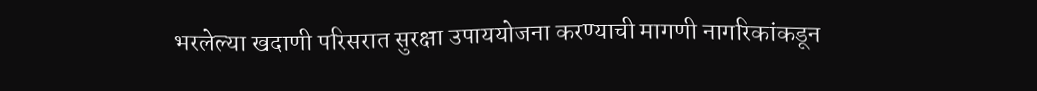भरलेल्या खदाणी परिसरात सुरक्षा उपाययोजना करण्याची मागणी नागरिकांकडून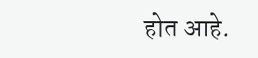होत आहे.